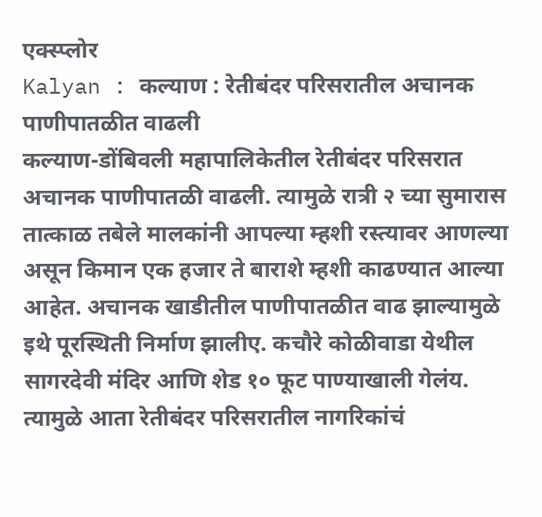एक्स्प्लोर
Kalyan : कल्याण : रेतीबंदर परिसरातील अचानक पाणीपातळीत वाढली
कल्याण-डोंबिवली महापालिकेतील रेतीबंदर परिसरात अचानक पाणीपातळी वाढली. त्यामुळे रात्री २ च्या सुमारास तात्काळ तबेले मालकांनी आपल्या म्हशी रस्त्यावर आणल्या असून किमान एक हजार ते बाराशे म्हशी काढण्यात आल्या आहेत. अचानक खाडीतील पाणीपातळीत वाढ झाल्यामुळे इथे पूरस्थिती निर्माण झालीए. कचौरे कोळीवाडा येथील सागरदेवी मंदिर आणि शेड १० फूट पाण्याखाली गेलंय. त्यामुळे आता रेतीबंदर परिसरातील नागरिकांचं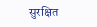सुरक्षित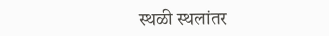स्थळी स्थलांतर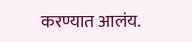करण्यात आलंय.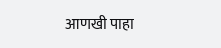आणखी पाहा